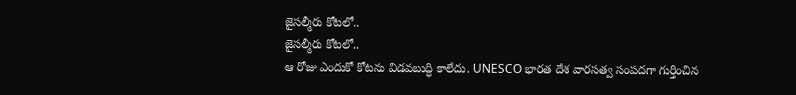జైసల్మీరు కోటలో..
జైసల్మీరు కోటలో..
ఆ రోజు ఎందుకో కోటను విడవబుద్ధి కాలేదు. UNESCO భారత దేశ వారసత్వ సంపదగా గుర్తించిన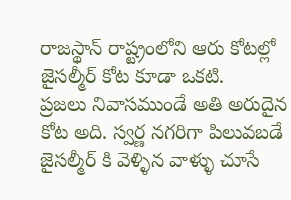రాజస్థాన్ రాష్ట్రంలోని ఆరు కోటల్లో జైసల్మీర్ కోట కూడా ఒకటి.
ప్రజలు నివాసముండే అతి అరుదైన కోట అది. స్వర్ణ నగరిగా పిలువబడే జైసల్మీర్ కి వెళ్ళిన వాళ్ళు చూసే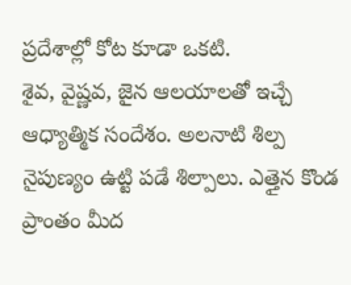ప్రదేశాల్లో కోట కూడా ఒకటి.
శైవ, వైష్ణవ, జైన ఆలయాలతో ఇచ్చే ఆధ్యాత్మిక సందేశం. అలనాటి శిల్ప నైపుణ్యం ఉట్టి పడే శిల్పాలు. ఎత్తైన కొండ ప్రాంతం మీద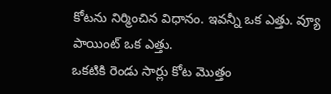కోటను నిర్మించిన విధానం. ఇవన్నీ ఒక ఎత్తు. వ్యూ పాయింట్ ఒక ఎత్తు.
ఒకటికి రెండు సార్లు కోట మొత్తం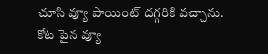చూసి వ్యూ పాయింట్ దగ్గరికి వచ్చాను.
కోట పైన వ్యూ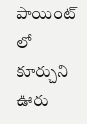పాయింట్ లో కూర్చుని ఊరు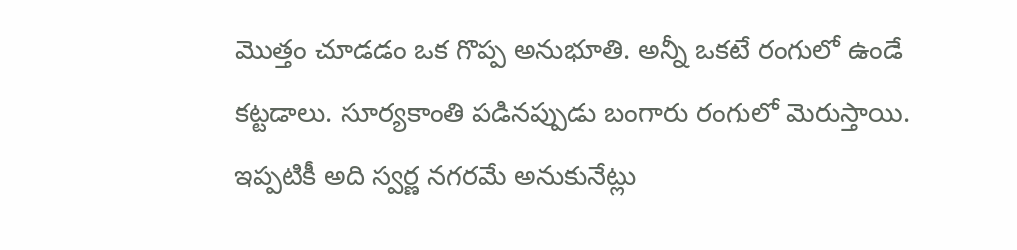మొత్తం చూడడం ఒక గొప్ప అనుభూతి. అన్నీ ఒకటే రంగులో ఉండే కట్టడాలు. సూర్యకాంతి పడినప్పుడు బంగారు రంగులో మెరుస్తాయి. ఇప్పటికీ అది స్వర్ణ నగరమే అనుకునేట్లు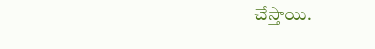చేస్తాయి.